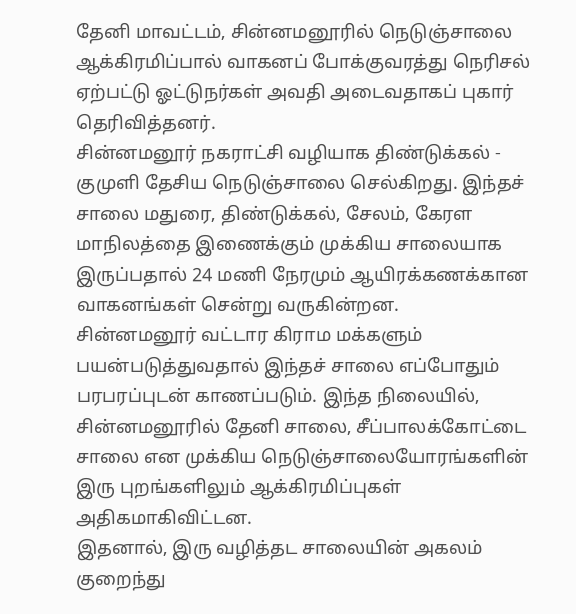தேனி மாவட்டம், சின்னமனூரில் நெடுஞ்சாலை ஆக்கிரமிப்பால் வாகனப் போக்குவரத்து நெரிசல் ஏற்பட்டு ஓட்டுநர்கள் அவதி அடைவதாகப் புகார் தெரிவித்தனர்.
சின்னமனூர் நகராட்சி வழியாக திண்டுக்கல் - குமுளி தேசிய நெடுஞ்சாலை செல்கிறது. இந்தச் சாலை மதுரை, திண்டுக்கல், சேலம், கேரள மாநிலத்தை இணைக்கும் முக்கிய சாலையாக இருப்பதால் 24 மணி நேரமும் ஆயிரக்கணக்கான வாகனங்கள் சென்று வருகின்றன.
சின்னமனூர் வட்டார கிராம மக்களும் பயன்படுத்துவதால் இந்தச் சாலை எப்போதும் பரபரப்புடன் காணப்படும். இந்த நிலையில், சின்னமனூரில் தேனி சாலை, சீப்பாலக்கோட்டை சாலை என முக்கிய நெடுஞ்சாலையோரங்களின் இரு புறங்களிலும் ஆக்கிரமிப்புகள் அதிகமாகிவிட்டன.
இதனால், இரு வழித்தட சாலையின் அகலம் குறைந்து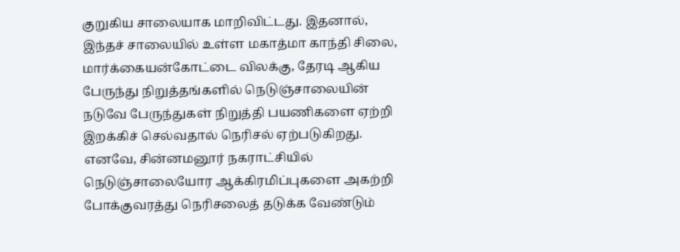குறுகிய சாலையாக மாறிவிட்டது. இதனால், இந்தச் சாலையில் உள்ள மகாத்மா காந்தி சிலை, மார்க்கையன்கோட்டை விலக்கு, தேரடி ஆகிய பேருந்து நிறுத்தங்களில் நெடுஞ்சாலையின் நடுவே பேருந்துகள் நிறுத்தி பயணிகளை ஏற்றி இறக்கிச் செல்வதால் நெரிசல் ஏற்படுகிறது.
எனவே, சின்னமனூர் நகராட்சியில் நெடுஞ்சாலையோர ஆக்கிரமிப்புகளை அகற்றி போக்குவரத்து நெரிசலைத் தடுக்க வேண்டும்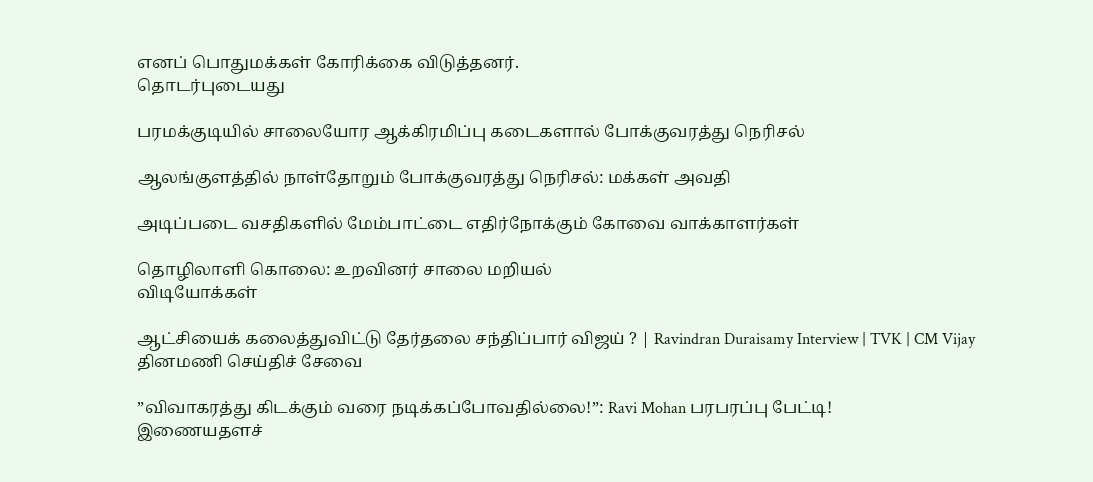எனப் பொதுமக்கள் கோரிக்கை விடுத்தனர்.
தொடர்புடையது

பரமக்குடியில் சாலையோர ஆக்கிரமிப்பு கடைகளால் போக்குவரத்து நெரிசல்

ஆலங்குளத்தில் நாள்தோறும் போக்குவரத்து நெரிசல்: மக்கள் அவதி

அடிப்படை வசதிகளில் மேம்பாட்டை எதிர்நோக்கும் கோவை வாக்காளர்கள்

தொழிலாளி கொலை: உறவினர் சாலை மறியல்
விடியோக்கள்

ஆட்சியைக் கலைத்துவிட்டு தேர்தலை சந்திப்பார் விஜய் ? | Ravindran Duraisamy Interview | TVK | CM Vijay
தினமணி செய்திச் சேவை

”விவாகரத்து கிடக்கும் வரை நடிக்கப்போவதில்லை!”: Ravi Mohan பரபரப்பு பேட்டி!
இணையதளச்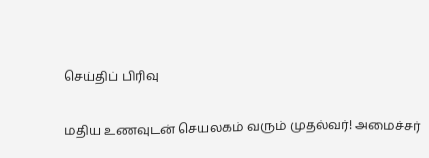செய்திப் பிரிவு

மதிய உணவுடன் செயலகம் வரும் முதல்வர்! அமைச்சர்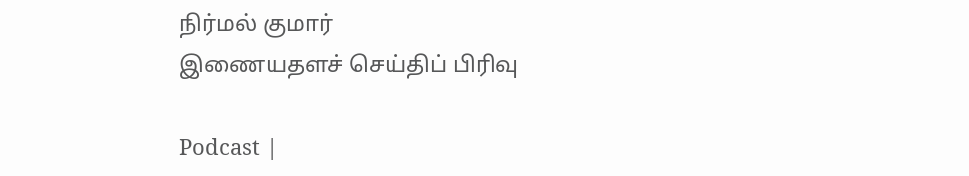நிர்மல் குமார்
இணையதளச் செய்திப் பிரிவு

Podcast |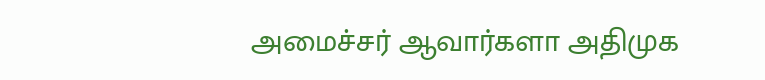அமைச்சர் ஆவார்களா அதிமுக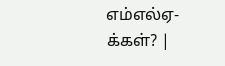எம்எல்ஏ-க்கள்? |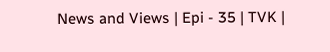News and Views | Epi - 35 | TVK |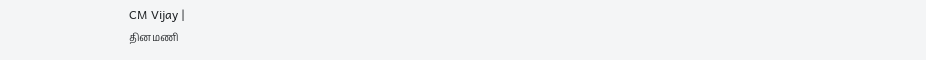CM Vijay |
தினமணி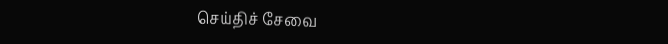செய்திச் சேவை